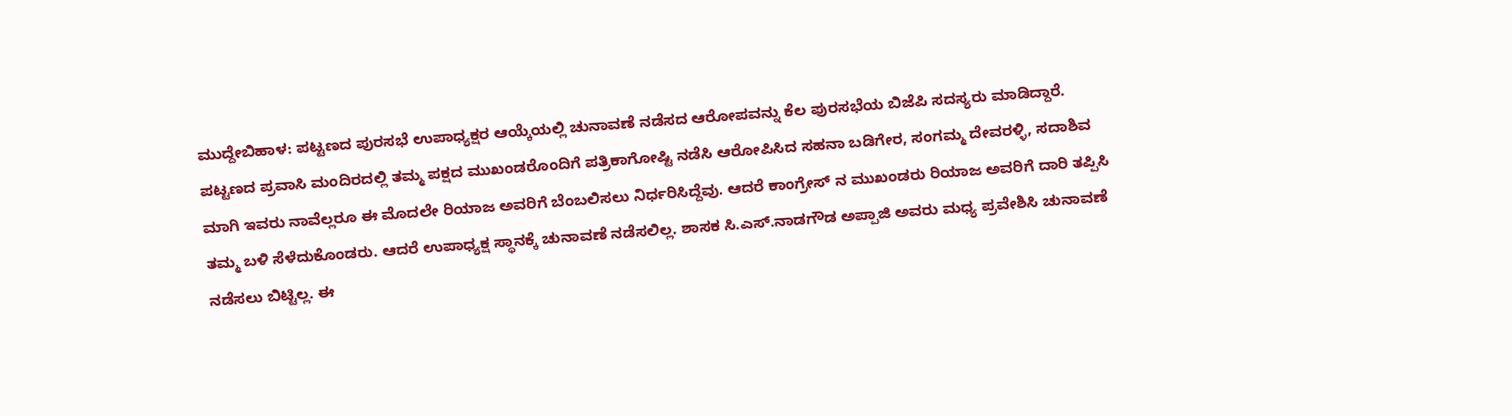ಮುದ್ದೇಬಿಹಾಳ: ಪಟ್ಟಣದ ಪುರಸಭೆ ಉಪಾಧ್ಯಕ್ಷರ ಆಯ್ಕೆಯಲ್ಲಿ ಚುನಾವಣೆ ನಡೆಸದ ಆರೋಪವನ್ನು ಕೆಲ ಪುರಸಭೆಯ ಬಿಜೆಪಿ ಸದಸ್ಯರು ಮಾಡಿದ್ದಾರೆ.
ಪಟ್ಟಣದ ಪ್ರವಾಸಿ ಮಂದಿರದಲ್ಲಿ ತಮ್ಮ ಪಕ್ಷದ ಮುಖಂಡರೊಂದಿಗೆ ಪತ್ರಿಕಾಗೋಷ್ಟಿ ನಡೆಸಿ ಆರೋಪಿಸಿದ ಸಹನಾ ಬಡಿಗೇರ, ಸಂಗಮ್ಮ ದೇವರಳ್ಳಿ, ಸದಾಶಿವ ಮಾಗಿ ಇವರು ನಾವೆಲ್ಲರೂ ಈ ಮೊದಲೇ ರಿಯಾಜ ಅವರಿಗೆ ಬೆಂಬಲಿಸಲು ನಿರ್ಧರಿಸಿದ್ದೆವು. ಆದರೆ ಕಾಂಗ್ರೇಸ್ ನ ಮುಖಂಡರು ರಿಯಾಜ ಅವರಿಗೆ ದಾರಿ ತಪ್ಪಿಸಿ ತಮ್ಮ ಬಳಿ ಸೆಳೆದುಕೊಂಡರು. ಆದರೆ ಉಪಾಧ್ಯಕ್ಷ ಸ್ಥಾನಕ್ಕೆ ಚುನಾವಣೆ ನಡೆಸಲಿಲ್ಲ. ಶಾಸಕ ಸಿ.ಎಸ್.ನಾಡಗೌಡ ಅಪ್ಪಾಜಿ ಅವರು ಮಧ್ಯ ಪ್ರವೇಶಿಸಿ ಚುನಾವಣೆ ನಡೆಸಲು ಬಿಟ್ಟಿಲ್ಲ. ಈ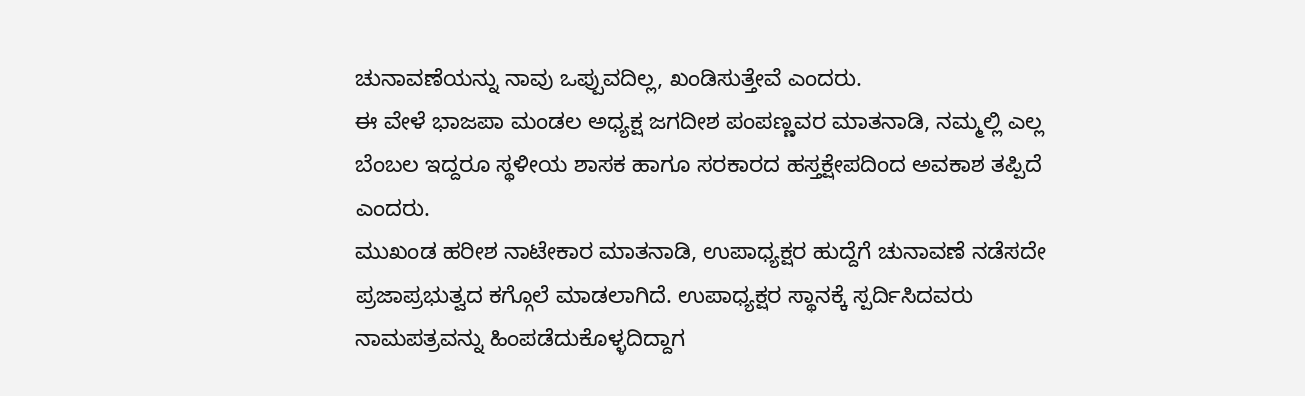ಚುನಾವಣೆಯನ್ನು ನಾವು ಒಪ್ಪುವದಿಲ್ಲ, ಖಂಡಿಸುತ್ತೇವೆ ಎಂದರು.
ಈ ವೇಳೆ ಭಾಜಪಾ ಮಂಡಲ ಅಧ್ಯಕ್ಷ ಜಗದೀಶ ಪಂಪಣ್ಣವರ ಮಾತನಾಡಿ, ನಮ್ಮಲ್ಲಿ ಎಲ್ಲ ಬೆಂಬಲ ಇದ್ದರೂ ಸ್ಥಳೀಯ ಶಾಸಕ ಹಾಗೂ ಸರಕಾರದ ಹಸ್ತಕ್ಷೇಪದಿಂದ ಅವಕಾಶ ತಪ್ಪಿದೆ ಎಂದರು.
ಮುಖಂಡ ಹರೀಶ ನಾಟೇಕಾರ ಮಾತನಾಡಿ, ಉಪಾಧ್ಯಕ್ಷರ ಹುದ್ದೆಗೆ ಚುನಾವಣೆ ನಡೆಸದೇ ಪ್ರಜಾಪ್ರಭುತ್ವದ ಕಗ್ಗೊಲೆ ಮಾಡಲಾಗಿದೆ. ಉಪಾಧ್ಯಕ್ಷರ ಸ್ಥಾನಕ್ಕೆ ಸ್ಪರ್ದಿಸಿದವರು ನಾಮಪತ್ರವನ್ನು ಹಿಂಪಡೆದುಕೊಳ್ಳದಿದ್ದಾಗ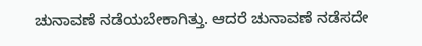ಚುನಾವಣೆ ನಡೆಯಬೇಕಾಗಿತ್ತು. ಆದರೆ ಚುನಾವಣೆ ನಡೆಸದೇ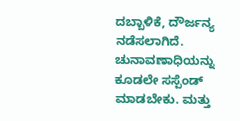ದಬ್ಬಾಳಿಕೆ, ದೌರ್ಜನ್ಯ ನಡೆಸಲಾಗಿದೆ. ಚುನಾವಣಾಧಿಯನ್ನು ಕೂಡಲೇ ಸಸ್ಪೆಂಡ್ ಮಾಡಬೇಕು. ಮತ್ತು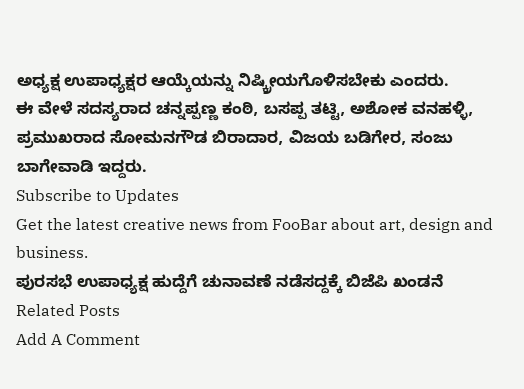ಅಧ್ಯಕ್ಷ ಉಪಾಧ್ಯಕ್ಷರ ಆಯ್ಕೆಯನ್ನು ನಿಷ್ಕ್ರೀಯಗೊಳಿಸಬೇಕು ಎಂದರು.
ಈ ವೇಳೆ ಸದಸ್ಯರಾದ ಚನ್ನಪ್ಪಣ್ಣ ಕಂಠಿ, ಬಸಪ್ಪ ತಟ್ಟಿ, ಅಶೋಕ ವನಹಳ್ಳಿ, ಪ್ರಮುಖರಾದ ಸೋಮನಗೌಡ ಬಿರಾದಾರ, ವಿಜಯ ಬಡಿಗೇರ, ಸಂಜು ಬಾಗೇವಾಡಿ ಇದ್ದರು.
Subscribe to Updates
Get the latest creative news from FooBar about art, design and business.
ಪುರಸಭೆ ಉಪಾಧ್ಯಕ್ಷ ಹುದ್ದೆಗೆ ಚುನಾವಣೆ ನಡೆಸದ್ದಕ್ಕೆ ಬಿಜೆಪಿ ಖಂಡನೆ
Related Posts
Add A Comment